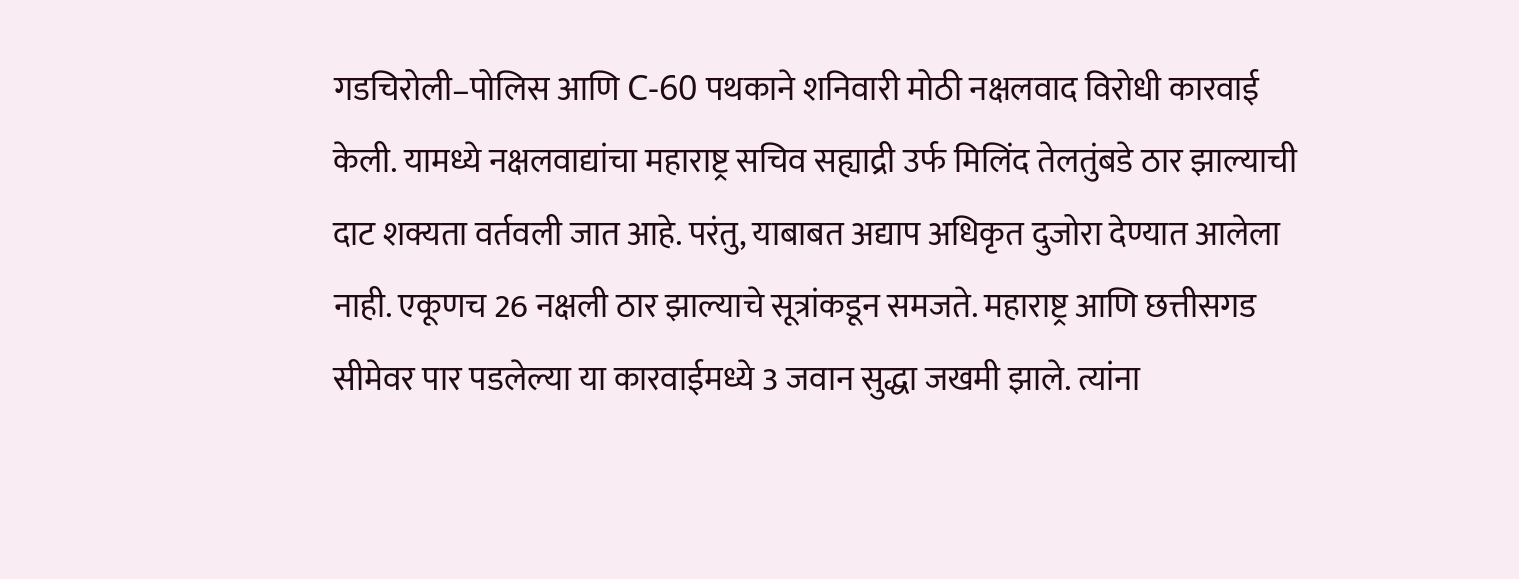गडचिरोली–पोलिस आणि C-60 पथकाने शनिवारी मोठी नक्षलवाद विरोधी कारवाई केली. यामध्ये नक्षलवाद्यांचा महाराष्ट्र सचिव सह्याद्री उर्फ मिलिंद तेलतुंबडे ठार झाल्याची दाट शक्यता वर्तवली जात आहे. परंतु, याबाबत अद्याप अधिकृत दुजोरा देण्यात आलेला नाही. एकूणच 26 नक्षली ठार झाल्याचे सूत्रांकडून समजते. महाराष्ट्र आणि छत्तीसगड सीमेवर पार पडलेल्या या कारवाईमध्ये 3 जवान सुद्धा जखमी झाले. त्यांना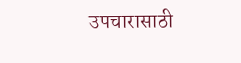उपचारासाठी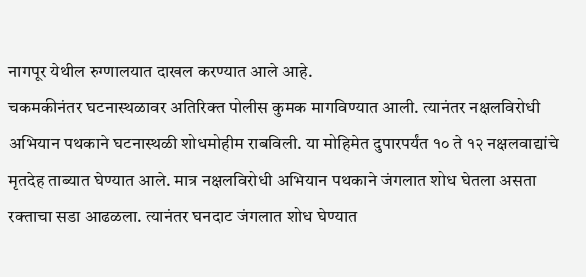नागपूर येथील रुग्णालयात दाखल करण्यात आले आहे.
चकमकीनंतर घटनास्थळावर अतिरिक्त पोलीस कुमक मागविण्यात आली. त्यानंतर नक्षलविरोधी अभियान पथकाने घटनास्थळी शोधमोहीम राबविली. या मोहिमेत दुपारपर्यंत १० ते १२ नक्षलवाद्यांचे मृतदेह ताब्यात घेण्यात आले. मात्र नक्षलविरोधी अभियान पथकाने जंगलात शोध घेतला असता रक्ताचा सडा आढळला. त्यानंतर घनदाट जंगलात शोध घेण्यात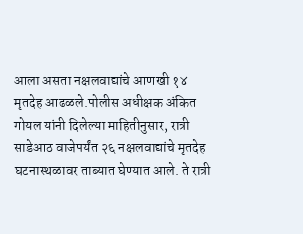आला असता नक्षलवाद्यांचे आणखी १४ मृतदेह आढळले.पोलीस अधीक्षक अंकित गोयल यांनी दिलेल्या माहितीनुसार, रात्री साडेआठ वाजेपर्यंत २६ नक्षलवाद्यांचे मृतदेह घटनास्थळावर ताब्यात घेण्यात आले. ते रात्री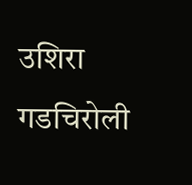उशिरा गडचिरोली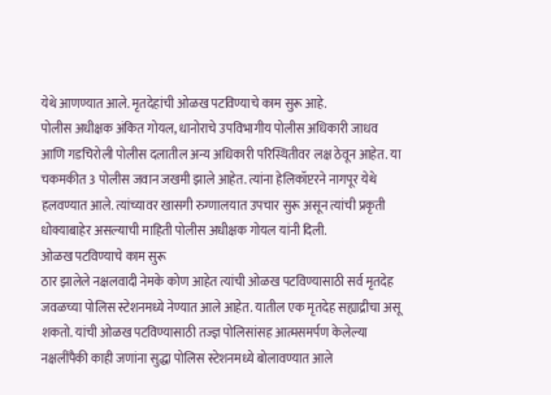येथे आणण्यात आले. मृतदेहांची ओळख पटविण्याचे काम सुरू आहे.
पोलीस अधीक्षक अंकित गोयल, धानोराचे उपविभागीय पोलीस अधिकारी जाधव आणि गडचिरोली पोलीस दलातील अन्य अधिकारी परिस्थितीवर लक्ष ठेवून आहेत. या चकमकीत 3 पोलीस जवान जखमी झाले आहेत. त्यांना हेलिकॉप्टरने नागपूर येथे हलवण्यात आले. त्यांच्यावर खासगी रुग्णालयात उपचार सुरू असून त्यांची प्रकृती धोक्याबाहेर असल्याची माहिती पोलीस अधीक्षक गोयल यांनी दिली.
ओळख पटविण्याचे काम सुरू
ठार झालेले नक्षलवादी नेमके कोण आहेत त्यांची ओळख पटविण्यासाठी सर्व मृतदेह जवळच्या पोलिस स्टेशनमध्ये नेण्यात आले आहेत. यातील एक मृतदेह सह्याद्रीचा असू शकतो. यांची ओळख पटविण्यासाठी तज्ज्ञ पोलिसांसह आत्मसमर्पण केलेल्या नक्षलींपैकी काही जणांना सुद्धा पोलिस स्टेशनमध्ये बोलावण्यात आले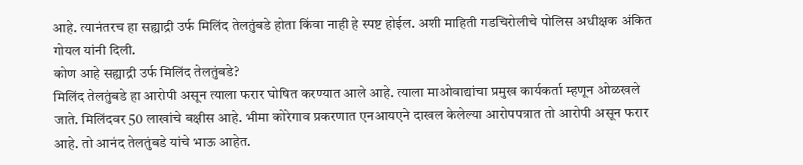आहे. त्यानंतरच हा सह्याद्री उर्फ मिलिंद तेलतुंबडे होता किंवा नाही हे स्पष्ट होईल. अशी माहिती गडचिरोलीचे पोलिस अधीक्षक अंकित गोयल यांनी दिली.
कोण आहे सह्याद्री उर्फ मिलिंद तेलतुंबडे?
मिलिंद तेलतुंबडे हा आरोपी असून त्याला फरार घोषित करण्यात आले आहे. त्याला माओवाद्यांचा प्रमुख कार्यकर्ता म्हणून ओळखले जाते. मिलिंदवर 50 लाखांचे बक्षीस आहे. भीमा कोरेगाव प्रकरणात एनआयएने दाखल केलेल्या आरोपपत्रात तो आरोपी असून फरार आहे. तो आनंद तेलतुंबडे यांचे भाऊ आहेत.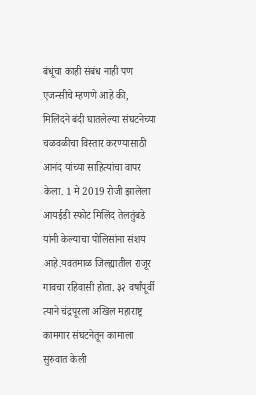बंधूंचा काही संबंध नाही पण एजन्सीचे म्हणणे आहे की, मिलिंदने बंदी घातलेल्या संघटनेच्या चळवळीचा विस्तार करण्यासाठी आनंद यांच्या साहित्यांचा वापर केला. 1 मे 2019 रोजी झालेला आयईडी स्फोट मिलिंद तेलतुंबडे यांनी केल्याचा पोलिसांना संशय आहे.यवतमाळ जिल्ह्यातील राजूर गावचा रहिवासी होता. ३२ वर्षांपूर्वी त्याने चंद्रपूरला अखिल महाराष्ट्र कामगार संघटनेतून कामाला सुरुवात केली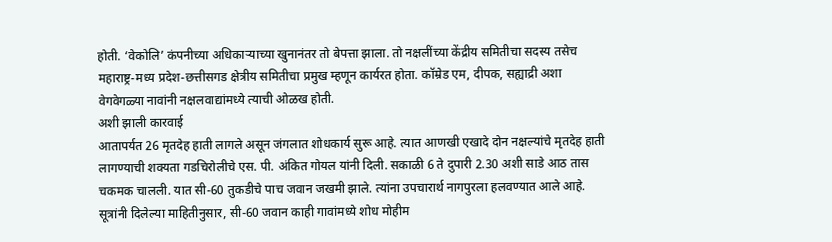होती. ‘वेकोलि’ कंपनीच्या अधिकाऱ्याच्या खुनानंतर तो बेपत्ता झाला. तो नक्षलींच्या केंद्रीय समितीचा सदस्य तसेच महाराष्ट्र-मध्य प्रदेश-छत्तीसगड क्षेत्रीय समितीचा प्रमुख म्हणून कार्यरत होता. कॉम्रेड एम, दीपक, सह्याद्री अशा वेगवेगळ्या नावांनी नक्षलवाद्यांमध्ये त्याची ओळख होती.
अशी झाली कारवाई
आतापर्यत 26 मृतदेह हाती लागले असून जंगलात शोधकार्य सुरू आहे. त्यात आणखी एखादे दोन नक्षल्यांचे मृतदेह हाती लागण्याची शक्यता गडचिरोलीचे एस. पी. अंकित गोयल यांनी दिली. सकाळी 6 ते दुपारी 2.30 अशी साडे आठ तास चकमक चालली. यात सी-60 तुकडीचे पाच जवान जखमी झाले. त्यांना उपचारार्थ नागपुरला हलवण्यात आले आहे.
सूत्रांनी दिलेल्या माहितीनुसार, सी-60 जवान काही गावांमध्ये शोध मोहीम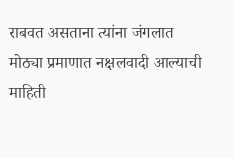राबवत असताना त्यांना जंगलात मोठ्या प्रमाणात नक्षलवादी आल्याची माहिती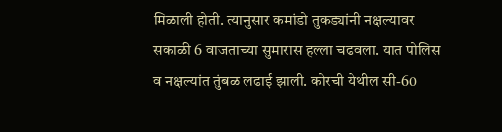मिळाली होती. त्यानुसार कमांडो तुकड्यांनी नक्षल्यावर सकाळी 6 वाजताच्या सुमारास हल्ला चढवला. यात पोलिस व नक्षल्यांत तुंबळ लढाई झाली. कोरची येथील सी-60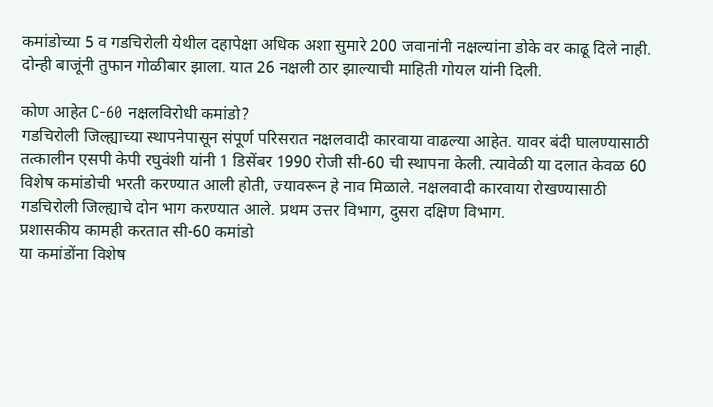कमांडोच्या 5 व गडचिरोली येथील दहापेक्षा अधिक अशा सुमारे 200 जवानांनी नक्षल्यांना डोके वर काढू दिले नाही. दोन्ही बाजूंनी तुफान गोळीबार झाला. यात 26 नक्षली ठार झाल्याची माहिती गोयल यांनी दिली.

कोण आहेत C-60 नक्षलविरोधी कमांडो?
गडचिरोली जिल्ह्याच्या स्थापनेपासून संपूर्ण परिसरात नक्षलवादी कारवाया वाढल्या आहेत. यावर बंदी घालण्यासाठी तत्कालीन एसपी केपी रघुवंशी यांनी 1 डिसेंबर 1990 रोजी सी-60 ची स्थापना केली. त्यावेळी या दलात केवळ 60 विशेष कमांडोची भरती करण्यात आली होती, ज्यावरून हे नाव मिळाले. नक्षलवादी कारवाया रोखण्यासाठी गडचिरोली जिल्ह्याचे दोन भाग करण्यात आले. प्रथम उत्तर विभाग, दुसरा दक्षिण विभाग.
प्रशासकीय कामही करतात सी-60 कमांडो
या कमांडोंना विशेष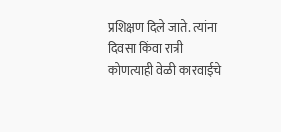प्रशिक्षण दिले जाते. त्यांना दिवसा किंवा रात्री कोणत्याही वेळी कारवाईचे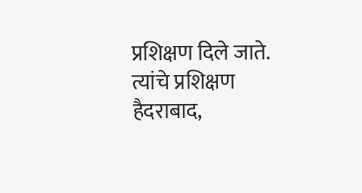प्रशिक्षण दिले जाते. त्यांचे प्रशिक्षण हैदराबाद,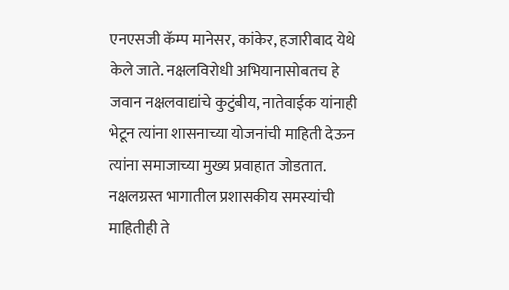एनएसजी कॅम्प मानेसर, कांकेर, हजारीबाद येथे केले जाते. नक्षलविरोधी अभियानासोबतच हे जवान नक्षलवाद्यांचे कुटुंबीय, नातेवाईक यांनाही भेटून त्यांना शासनाच्या योजनांची माहिती देऊन त्यांना समाजाच्या मुख्य प्रवाहात जोडतात. नक्षलग्रस्त भागातील प्रशासकीय समस्यांची माहितीही ते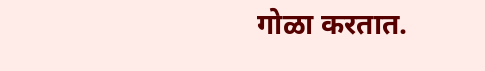गोळा करतात.